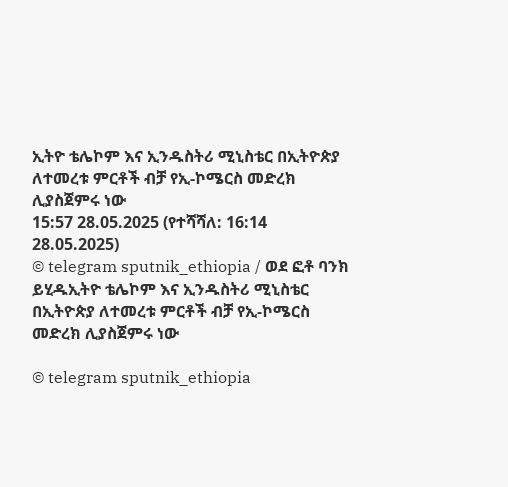ኢትዮ ቴሌኮም እና ኢንዱስትሪ ሚኒስቴር በኢትዮጵያ ለተመረቱ ምርቶች ብቻ የኢ-ኮሜርስ መድረክ ሊያስጀምሩ ነው
15:57 28.05.2025 (የተሻሻለ: 16:14 28.05.2025)
© telegram sputnik_ethiopia / ወደ ፎቶ ባንክ ይሂዱኢትዮ ቴሌኮም እና ኢንዱስትሪ ሚኒስቴር በኢትዮጵያ ለተመረቱ ምርቶች ብቻ የኢ-ኮሜርስ መድረክ ሊያስጀምሩ ነው

© telegram sputnik_ethiopia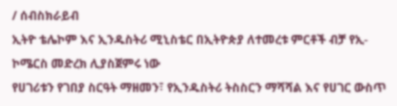/ ሰብስክራይብ
ኢትዮ ቴሌኮም እና ኢንዱስትሪ ሚኒስቴር በኢትዮጵያ ለተመረቱ ምርቶች ብቻ የኢ-ኮሜርስ መድረክ ሊያስጀምሩ ነው
የሀገሪቱን የገበያ ስርዓት ማዘመን፣ የኢንዱስትሪ ትስስርን ማሻሻል እና የሀገር ውስጥ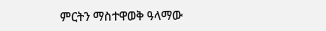ምርትን ማስተዋወቅ ዓላማው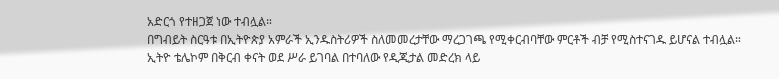አድርጎ የተዘጋጀ ነው ተብሏል።
በግብይት ስርዓቱ በኢትዮጵያ አምራች ኢንዱስትሪዎች ስለመመረታቸው ማረጋገጫ የሚቀርብባቸው ምርቶች ብቻ የሚስተናገዱ ይሆናል ተብሏል።
ኢትዮ ቴሌኮም በቅርብ ቀናት ወደ ሥራ ይገባል በተባለው የዲጂታል መድረክ ላይ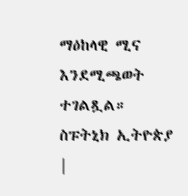ማዕከላዊ ሚና እንደሚጫወት ተገልጿል።
ስፑትኒክ ኢትዮጵያ |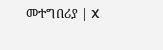መተግበሪያ | X